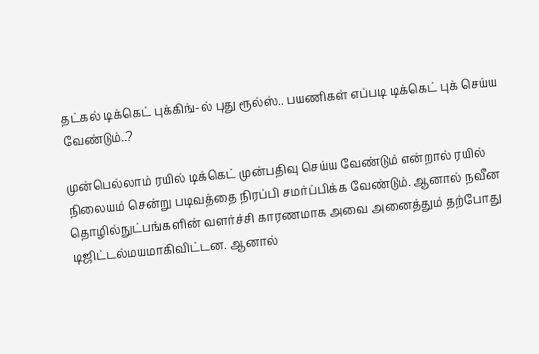தட்கல் டிக்கெட் புக்கிங்-ல் புது ரூல்ஸ்.. பயணிகள் எப்படி டிக்கெட் புக் செய்ய வேண்டும்..?

முன்பெல்லாம் ரயில் டிக்கெட் முன்பதிவு செய்ய வேண்டும் என்றால் ரயில் நிலையம் சென்று படிவத்தை நிரப்பி சமர்ப்பிக்க வேண்டும். ஆனால் நவீன தொழில்நுட்பங்களின் வளர்ச்சி காரணமாக அவை அனைத்தும் தற்போது டிஜிட்டல்மயமாகிவிட்டன. ஆனால்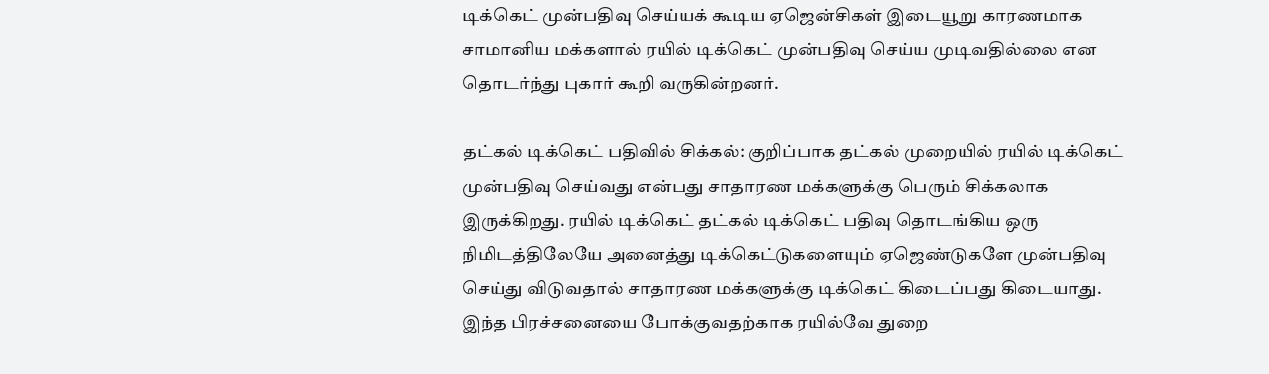டிக்கெட் முன்பதிவு செய்யக் கூடிய ஏஜென்சிகள் இடையூறு காரணமாக சாமானிய மக்களால் ரயில் டிக்கெட் முன்பதிவு செய்ய முடிவதில்லை என தொடர்ந்து புகார் கூறி வருகின்றனர்.

தட்கல் டிக்கெட் பதிவில் சிக்கல்: குறிப்பாக தட்கல் முறையில் ரயில் டிக்கெட் முன்பதிவு செய்வது என்பது சாதாரண மக்களுக்கு பெரும் சிக்கலாக இருக்கிறது. ரயில் டிக்கெட் தட்கல் டிக்கெட் பதிவு தொடங்கிய ஒரு நிமிடத்திலேயே அனைத்து டிக்கெட்டுகளையும் ஏஜெண்டுகளே முன்பதிவு செய்து விடுவதால் சாதாரண மக்களுக்கு டிக்கெட் கிடைப்பது கிடையாது. இந்த பிரச்சனையை போக்குவதற்காக ரயில்வே துறை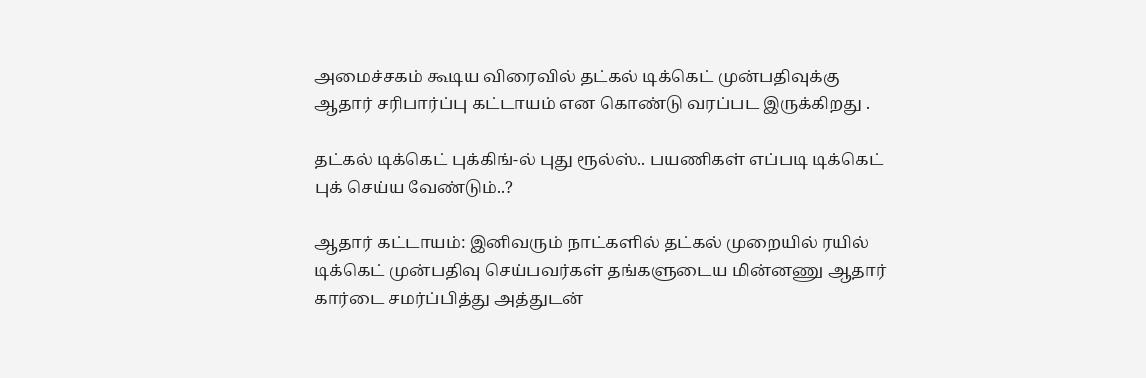அமைச்சகம் கூடிய விரைவில் தட்கல் டிக்கெட் முன்பதிவுக்கு ஆதார் சரிபார்ப்பு கட்டாயம் என கொண்டு வரப்பட இருக்கிறது .

தட்கல் டிக்கெட் புக்கிங்-ல் புது ரூல்ஸ்.. பயணிகள் எப்படி டிக்கெட் புக் செய்ய வேண்டும்..?

ஆதார் கட்டாயம்: இனிவரும் நாட்களில் தட்கல் முறையில் ரயில் டிக்கெட் முன்பதிவு செய்பவர்கள் தங்களுடைய மின்னணு ஆதார் கார்டை சமர்ப்பித்து அத்துடன்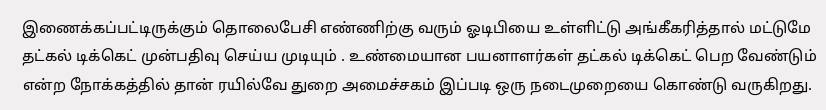இணைக்கப்பட்டிருக்கும் தொலைபேசி எண்ணிற்கு வரும் ஓடிபியை உள்ளிட்டு அங்கீகரித்தால் மட்டுமே தட்கல் டிக்கெட் முன்பதிவு செய்ய முடியும் . உண்மையான பயனாளர்கள் தட்கல் டிக்கெட் பெற வேண்டும் என்ற நோக்கத்தில் தான் ரயில்வே துறை அமைச்சகம் இப்படி ஒரு நடைமுறையை கொண்டு வருகிறது.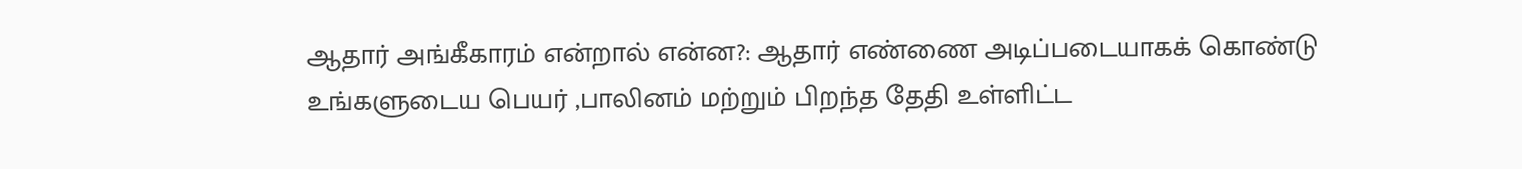ஆதார் அங்கீகாரம் என்றால் என்ன?: ஆதார் எண்ணை அடிப்படையாகக் கொண்டு உங்களுடைய பெயர் ,பாலினம் மற்றும் பிறந்த தேதி உள்ளிட்ட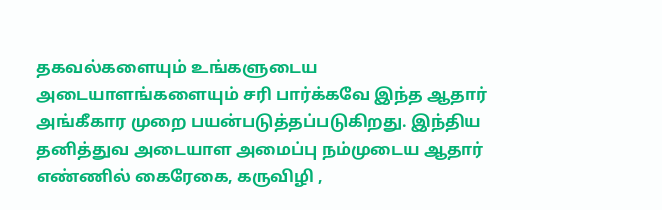தகவல்களையும் உங்களுடைய அடையாளங்களையும் சரி பார்க்கவே இந்த ஆதார் அங்கீகார முறை பயன்படுத்தப்படுகிறது. இந்திய தனித்துவ அடையாள அமைப்பு நம்முடைய ஆதார் எண்ணில் கைரேகை, கருவிழி ,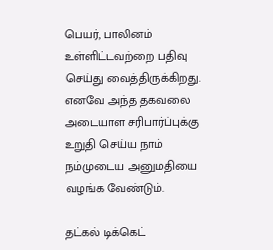பெயர், பாலினம் உள்ளிட்டவற்றை பதிவு செய்து வைத்திருக்கிறது. எனவே அந்த தகவலை அடையாள சரிபார்ப்புக்கு உறுதி செய்ய நாம் நம்முடைய அனுமதியை வழங்க வேண்டும்.

தட்கல் டிக்கெட்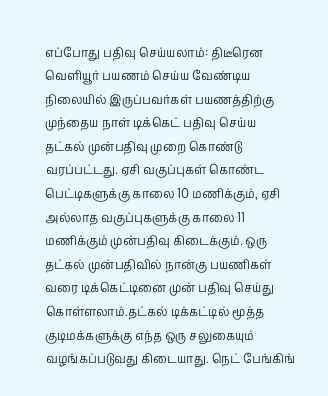எப்போது பதிவு செய்யலாம்: திடீரென வெளியூர் பயணம் செய்ய வேண்டிய நிலையில் இருப்பவர்கள் பயணத்திற்கு முந்தைய நாள் டிக்கெட் பதிவு செய்ய தட்கல் முன்பதிவு முறை கொண்டு வரப்பட்டது. ஏசி வகுப்புகள் கொண்ட பெட்டிகளுக்கு காலை 10 மணிக்கும், ஏசி அல்லாத வகுப்புகளுக்கு காலை 11 மணிக்கும் முன்பதிவு கிடைக்கும். ஒரு தட்கல் முன்பதிவில் நான்கு பயணிகள் வரை டிக்கெட்டினை முன் பதிவு செய்து கொள்ளலாம்.தட்கல் டிக்கட்டில் மூத்த குடிமக்களுக்கு எந்த ஒரு சலுகையும் வழங்கப்படுவது கிடையாது. நெட் பேங்கிங்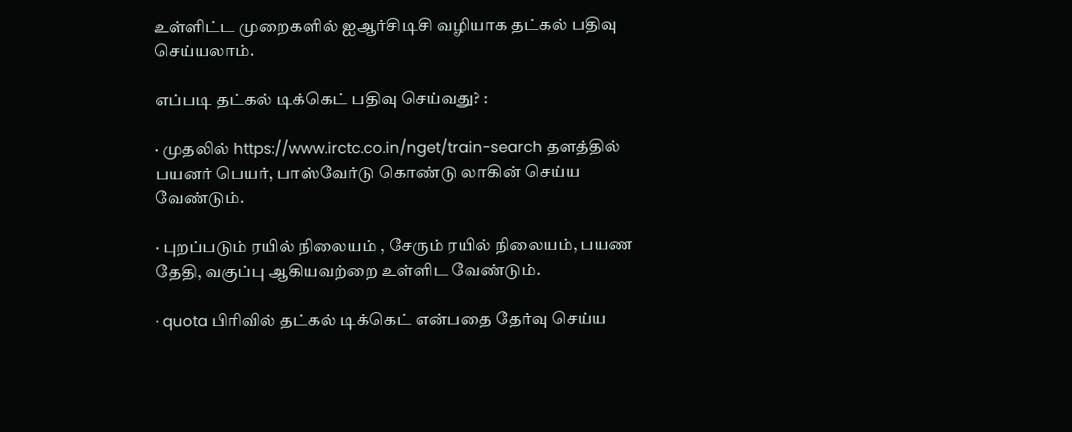உள்ளிட்ட முறைகளில் ஐஆர்சிடிசி வழியாக தட்கல் பதிவு செய்யலாம்.

எப்படி தட்கல் டிக்கெட் பதிவு செய்வது? :

· முதலில் https://www.irctc.co.in/nget/train-search தளத்தில் பயனர் பெயர், பாஸ்வேர்டு கொண்டு லாகின் செய்ய வேண்டும்.

· புறப்படும் ரயில் நிலையம் , சேரும் ரயில் நிலையம், பயண தேதி, வகுப்பு ஆகியவற்றை உள்ளிட வேண்டும்.

· quota பிரிவில் தட்கல் டிக்கெட் என்பதை தேர்வு செய்ய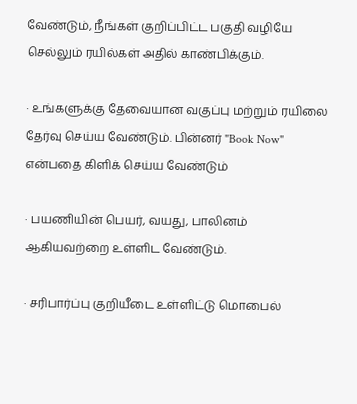வேண்டும், நீங்கள் குறிப்பிட்ட பகுதி வழியே செல்லும் ரயில்கள் அதில் காண்பிக்கும்.

· உங்களுக்கு தேவையான வகுப்பு மற்றும் ரயிலை தேர்வு செய்ய வேண்டும். பின்னர் "Book Now" என்பதை கிளிக் செய்ய வேண்டும்

· பயணியின் பெயர், வயது, பாலினம் ஆகியவற்றை உள்ளிட வேண்டும்.

· சரிபார்ப்பு குறியீடை உள்ளிட்டு மொபைல்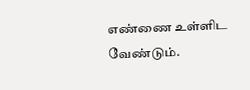எண்ணை உள்ளிட வேண்டும்.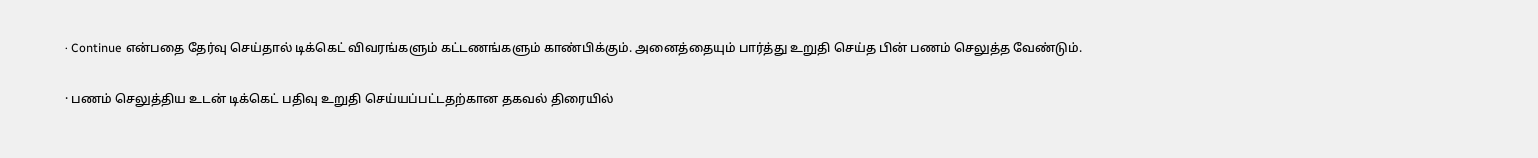· Continue என்பதை தேர்வு செய்தால் டிக்கெட் விவரங்களும் கட்டணங்களும் காண்பிக்கும். அனைத்தையும் பார்த்து உறுதி செய்த பின் பணம் செலுத்த வேண்டும்.

· பணம் செலுத்திய உடன் டிக்கெட் பதிவு உறுதி செய்யப்பட்டதற்கான தகவல் திரையில்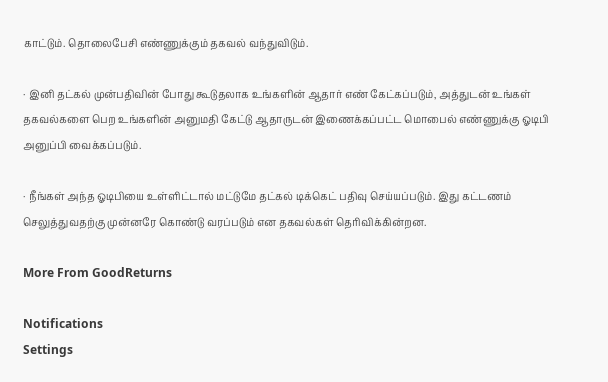காட்டும். தொலைபேசி எண்ணுக்கும் தகவல் வந்துவிடும்.

· இனி தட்கல் முன்பதிவின் போது கூடுதலாக உங்களின் ஆதார் எண் கேட்கப்படும், அத்துடன் உங்கள் தகவல்களை பெற உங்களின் அனுமதி கேட்டு ஆதாருடன் இணைக்கப்பட்ட மொபைல் எண்ணுக்கு ஓடிபி அனுப்பி வைக்கப்படும்.

· நீங்கள் அந்த ஓடிபியை உள்ளிட்டால் மட்டுமே தட்கல் டிக்கெட் பதிவு செய்யப்படும். இது கட்டணம் செலுத்துவதற்கு முன்னரே கொண்டு வரப்படும் என தகவல்கள் தெரிவிக்கின்றன.

More From GoodReturns

Notifications
Settings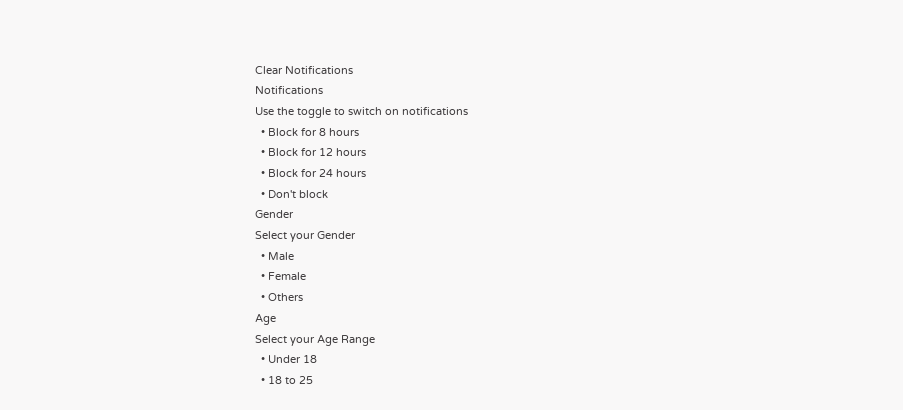Clear Notifications
Notifications
Use the toggle to switch on notifications
  • Block for 8 hours
  • Block for 12 hours
  • Block for 24 hours
  • Don't block
Gender
Select your Gender
  • Male
  • Female
  • Others
Age
Select your Age Range
  • Under 18
  • 18 to 25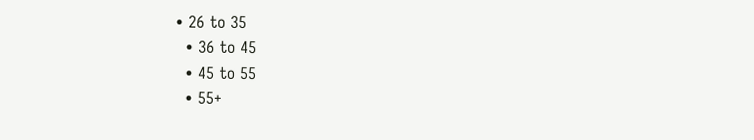• 26 to 35
  • 36 to 45
  • 45 to 55
  • 55+